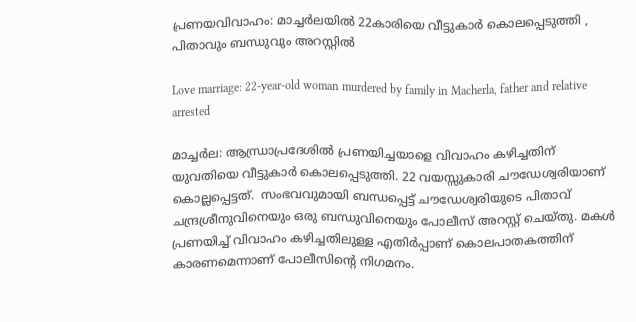പ്രണയവിവാഹം: മാച്ചർലയിൽ 22കാരിയെ വീട്ടുകാർ കൊലപ്പെടുത്തി , പിതാവും ബന്ധുവും അറസ്റ്റിൽ

Love marriage: 22-year-old woman murdered by family in Macherla, father and relative arrested

മാച്ചർല: ആന്ധ്രാപ്രദേശിൽ പ്രണയിച്ചയാളെ വിവാഹം കഴിച്ചതിന് യുവതിയെ വീട്ടുകാർ കൊലപ്പെടുത്തി. 22 വയസ്സുകാരി ചൗഡേശ്വരിയാണ് കൊല്ലപ്പെട്ടത്.  സംഭവവുമായി ബന്ധപ്പെട്ട് ചൗഡേശ്വരിയുടെ പിതാവ് ചന്ദ്രശ്രീനുവിനെയും ഒരു ബന്ധുവിനെയും പോലീസ് അറസ്റ്റ് ചെയ്തു. മകൾ പ്രണയിച്ച് വിവാഹം കഴിച്ചതിലുള്ള എതിർപ്പാണ് കൊലപാതകത്തിന് കാരണമെന്നാണ് പോലീസിന്റെ നിഗമനം.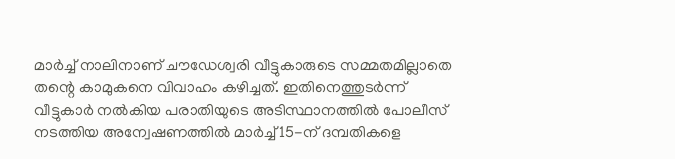മാർച്ച് നാലിനാണ് ചൗഡേശ്വരി വീട്ടുകാരുടെ സമ്മതമില്ലാതെ തന്റെ കാമുകനെ വിവാഹം കഴിച്ചത്. ഇതിനെത്തുടർന്ന് വീട്ടുകാർ നൽകിയ പരാതിയുടെ അടിസ്ഥാനത്തിൽ പോലീസ് നടത്തിയ അന്വേഷണത്തിൽ മാർച്ച് 15-ന് ദമ്പതികളെ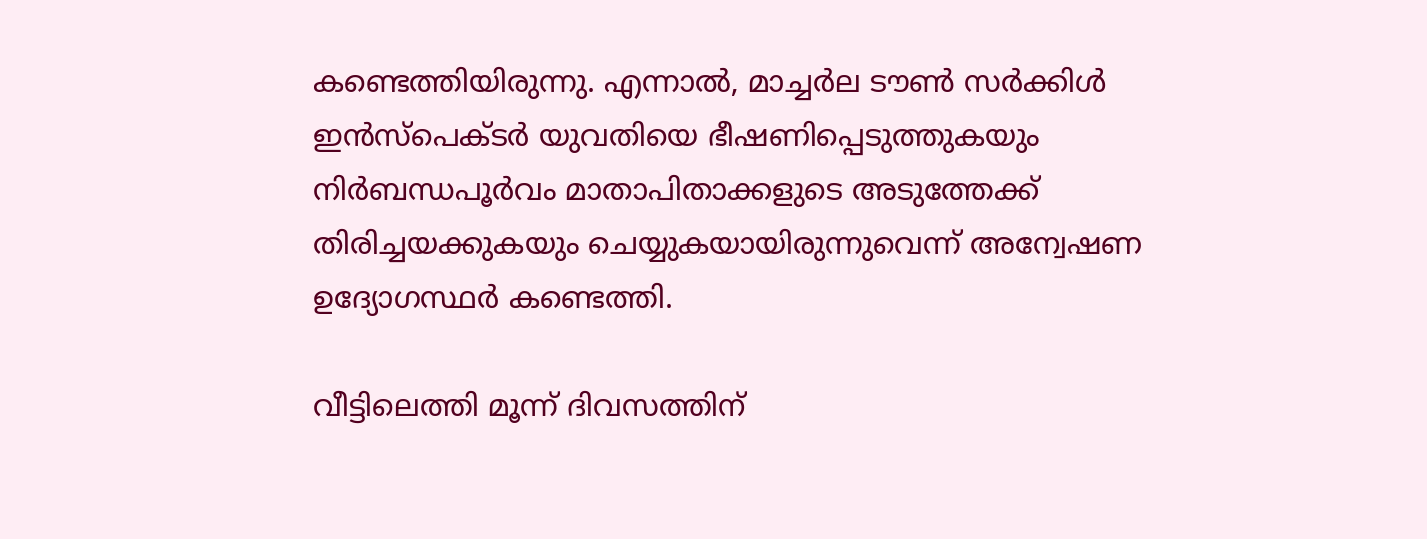കണ്ടെത്തിയിരുന്നു. എന്നാൽ, മാച്ചർല ടൗൺ സർക്കിൾ ഇൻസ്‌പെക്ടർ യുവതിയെ ഭീഷണിപ്പെടുത്തുകയും നിർബന്ധപൂർവം മാതാപിതാക്കളുടെ അടുത്തേക്ക് തിരിച്ചയക്കുകയും ചെയ്യുകയായിരുന്നുവെന്ന് അന്വേഷണ ഉദ്യോഗസ്ഥർ കണ്ടെത്തി.

വീട്ടിലെത്തി മൂന്ന് ദിവസത്തിന്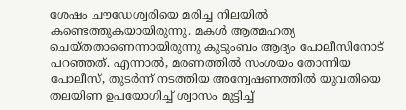ശേഷം ചൗഡേശ്വരിയെ മരിച്ച നിലയിൽ കണ്ടെത്തുകയായിരുന്നു. മകൾ ആത്മഹത്യ ചെയ്തതാണെന്നായിരുന്നു കുടുംബം ആദ്യം പോലീസിനോട് പറഞ്ഞത്. എന്നാൽ, മരണത്തിൽ സംശയം തോന്നിയ പോലീസ്, തുടർന്ന് നടത്തിയ അന്വേഷണത്തിൽ യുവതിയെ തലയിണ ഉപയോഗിച്ച് ശ്വാസം മുട്ടിച്ച്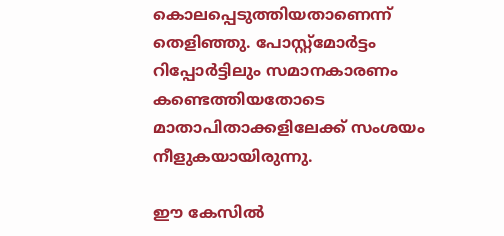കൊലപ്പെടുത്തിയതാണെന്ന് തെളിഞ്ഞു. പോസ്റ്റ്‌മോർട്ടം റിപ്പോർട്ടിലും സമാനകാരണം കണ്ടെത്തിയതോടെ മാതാപിതാക്കളിലേക്ക് സംശയം നീളുകയായിരുന്നു.

ഈ കേസിൽ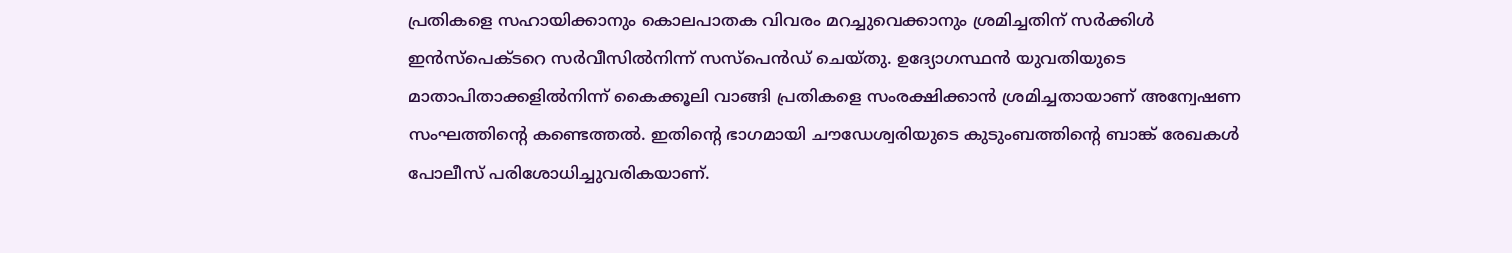പ്രതികളെ സഹായിക്കാനും കൊലപാതക വിവരം മറച്ചുവെക്കാനും ശ്രമിച്ചതിന് സർക്കിൾ ഇൻസ്‌പെക്ടറെ സർവീസിൽനിന്ന് സസ്പെൻഡ് ചെയ്തു. ഉദ്യോഗസ്ഥൻ യുവതിയുടെ മാതാപിതാക്കളിൽനിന്ന് കൈക്കൂലി വാങ്ങി പ്രതികളെ സംരക്ഷിക്കാൻ ശ്രമിച്ചതായാണ് അന്വേഷണ സംഘത്തിന്റെ കണ്ടെത്തൽ. ഇതിന്റെ ഭാഗമായി ചൗഡേശ്വരിയുടെ കുടുംബത്തിന്റെ ബാങ്ക് രേഖകൾ പോലീസ് പരിശോധിച്ചുവരികയാണ്.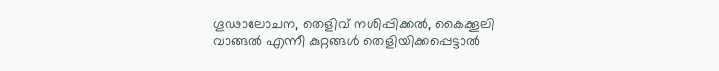ഗൂഢാലോചന, തെളിവ് നശിപ്പിക്കൽ, കൈക്കൂലി വാങ്ങൽ എന്നീ കുറ്റങ്ങൾ തെളിയിക്കപ്പെട്ടാൽ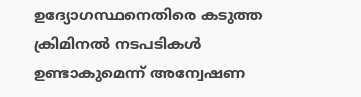ഉദ്യോഗസ്ഥനെതിരെ കടുത്ത ക്രിമിനൽ നടപടികൾ ഉണ്ടാകുമെന്ന് അന്വേഷണ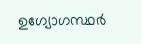ഉഗ്യോഗസ്ഥർ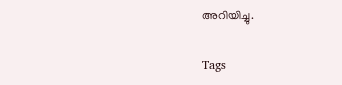അറിയിച്ചു.

Tags